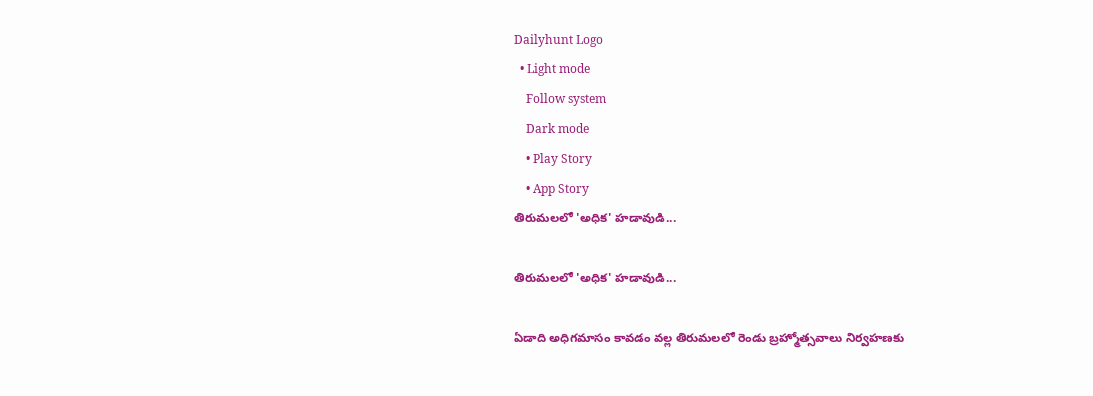Dailyhunt Logo
  • Light mode
    Follow system
    Dark mode
    • Play Story
    • App Story
తిరుమలలో 'అధిక' హడావుడి...

తిరుమలలో 'అధిక' హడావుడి...

ఏడాది అధిగమాసం కావడం వల్ల తిరుమలలో రెండు బ్రహ్మోత్సవాలు నిర్వహణకు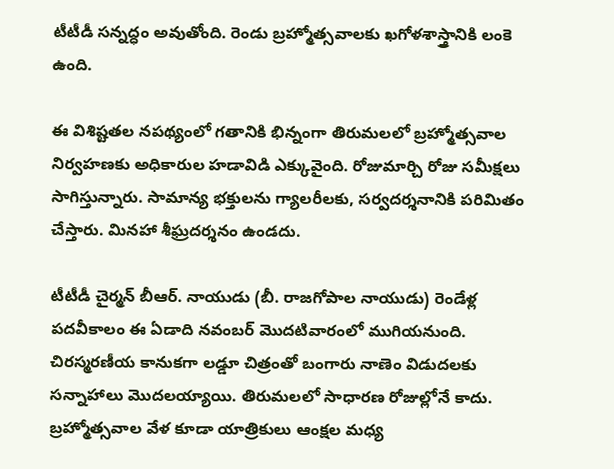టీటీడీ సన్నద్ధం అవుతోంది. రెండు బ్రహ్మోత్సవాలకు ఖగోళశాస్త్రానికి లంకె ఉంది.

ఈ విశిష్టతల నపథ్యంలో గతానికి భిన్నంగా తిరుమలలో బ్రహ్మోత్సవాల నిర్వహణకు అధికారుల హడావిడి ఎక్కువైంది. రోజుమార్చి రోజు సమీక్షలు సాగిస్తున్నారు. సామాన్య భక్తులను గ్యాలరీలకు, సర్వదర్శనానికి పరిమితం చేస్తారు. మినహా శీఘ్రదర్శనం ఉండదు.

టీటీడీ చైర్మన్ బీఆర్. నాయుడు (బీ. రాజగోపాల నాయుడు) రెండేళ్ల పదవీకాలం ఈ ఏడాది నవంబర్ మొదటివారంలో ముగియనుంది. చిరస్మరణీయ కానుకగా లడ్డూ చిత్రంతో బంగారు నాణెం విడుదలకు సన్నాహాలు మొదలయ్యాయి. తిరుమలలో సాధారణ రోజుల్లోనే కాదు. బ్రహ్మోత్సవాల వేళ కూడా యాత్రికులు ఆంక్షల మధ్య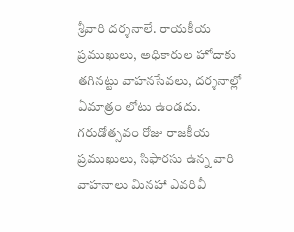శ్రీవారి దర్శనాలే. రాయకీయ ప్రముఖులు, అధికారుల హోదాకు తగినట్టు వాహనసేవలు, దర్శనాల్లో ఏమాత్రం లోటు ఉండదు. గరుడోత్సవం రోజు రాజకీయ ప్రముఖులు, సిఫారసు ఉన్న వారి వాహనాలు మినహా ఎవరివీ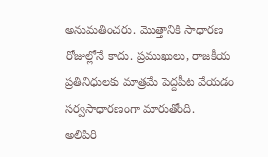అనుమతించరు. మొత్తానికి సాధారణ రోజుల్లోనే కాదు. ప్రముఖులు, రాజకీయ ప్రతినిధులకు మాత్రమే పెద్దపీట వేయడం సర్వసాధారణంగా మారుతోంది.
అలిపిరి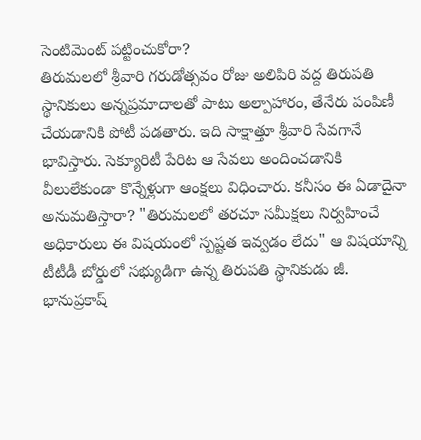సెంటిమెంట్ పట్టించుకోరా?
తిరుమలలో శ్రీవారి గరుడోత్సవం రోజు అలిపిరి వద్ద తిరుపతి స్థానికులు అన్నప్రమాదాలతో పాటు అల్పాహారం, తేనేరు పంపిణీ చేయడానికి పోటీ పడతారు. ఇది సాక్షాత్తూ శ్రీవారి సేవగానే భావిస్తారు. సెక్యూరిటీ పేరిట ఆ సేవలు అందించడానికి వీలులేకుండా కొన్నేళ్లుగా ఆంక్షలు విధించారు. కనీసం ఈ ఏడాదైనా అనుమతిస్తారా? "తిరుమలలో తరచూ సమీక్షలు నిర్వహించే అధికారులు ఈ విషయంలో స్పష్టత ఇవ్వడం లేదు" ఆ విషయాన్ని టీటీడీ బోర్డులో సభ్యుడిగా ఉన్న తిరుపతి స్థానికుడు జీ. భానుప్రకాష్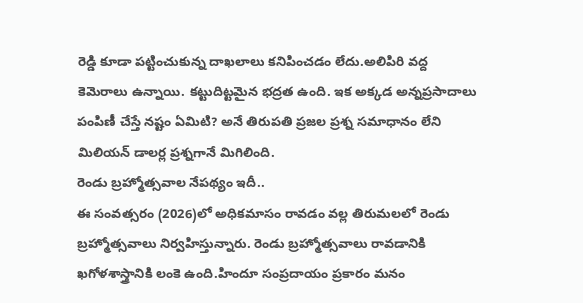రెడ్డి కూడా పట్టించుకున్న దాఖలాలు కనిపించడం లేదు.అలిపిరి వద్ద కెమెరాలు ఉన్నాయి. కట్టుదిట్టమైన భద్రత ఉంది. ఇక అక్కడ అన్నప్రసాదాలు పంపిణీ చేస్తే నష్టం ఏమిటి? అనే తిరుపతి ప్రజల ప్రశ్న సమాధానం లేని మిలియన్ డాలర్ల ప్రశ్నగానే మిగిలింది.
రెండు బ్రహ్మోత్సవాల నేపథ్యం ఇదీ..
ఈ సంవత్సరం (2026)లో అధికమాసం రావడం వల్ల తిరుమలలో రెండు బ్రహ్మోత్సవాలు నిర్వహిస్తున్నారు. రెండు బ్రహ్మోత్సవాలు రావడానికి ఖగోళశాస్త్రానికి లంకె ఉంది.హిందూ సంప్రదాయం ప్రకారం మనం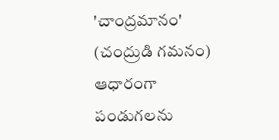'చాంద్రమానం' (చంద్రుడి గమనం) ఆధారంగా పండుగలను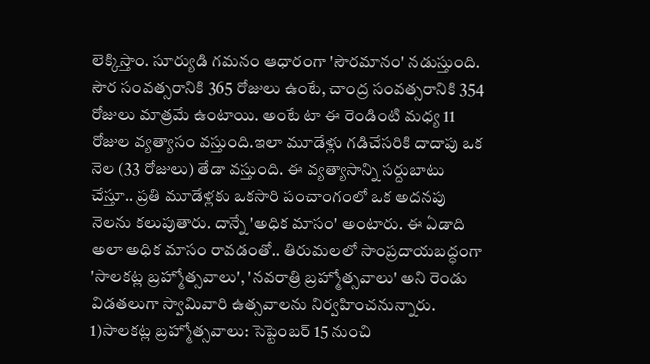లెక్కిస్తాం. సూర్యుడి గమనం ఆధారంగా 'సౌరమానం' నడుస్తుంది. సౌర సంవత్సరానికి 365 రోజులు ఉంటే, చాంద్ర సంవత్సరానికి 354 రోజులు మాత్రమే ఉంటాయి. అంటే టా ఈ రెండింటి మధ్య 11 రోజుల వ్యత్యాసం వస్తుంది.ఇలా మూడేళ్లు గడిచేసరికి దాదాపు ఒక నెల (33 రోజులు) తేడా వస్తుంది. ఈ వ్యత్యాసాన్ని సర్దుబాటు చేస్తూ.. ప్రతి మూడేళ్లకు ఒకసారి పంచాంగంలో ఒక అదనపు నెలను కలుపుతారు. దాన్నే 'అధిక మాసం' అంటారు. ఈ ఏడాది అలా అధిక మాసం రావడంతో.. తిరుమలలో సాంప్రదాయబద్ధంగా 'సాలకట్ల బ్రహ్మోత్సవాలు', 'నవరాత్రి బ్రహ్మోత్సవాలు' అని రెండు విడతలుగా స్వామివారి ఉత్సవాలను నిర్వహించనున్నారు. 1)సాలకట్ల బ్రహ్మోత్సవాలు: సెప్టెంబర్ 15 నుంచి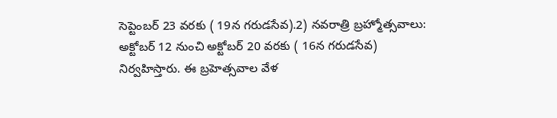సెప్టెంబర్ 23 వరకు ( 19న గరుడసేవ).2) నవరాత్రి బ్రహ్మోత్సవాలు: అక్టోబర్ 12 నుంచి అక్టోబర్ 20 వరకు ( 16న గరుడసేవ) నిర్వహిస్తారు. ఈ బ్రహెత్సవాల వేళ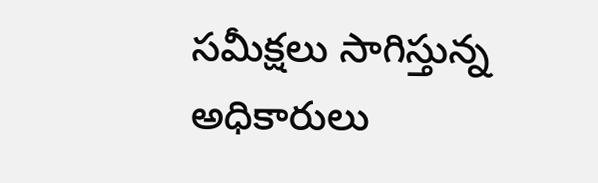సమీక్షలు సాగిస్తున్న అధికారులు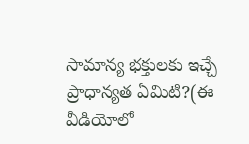సామాన్య భక్తులకు ఇచ్చే ప్రాధాన్యత ఏమిటి?(ఈ వీడియోలో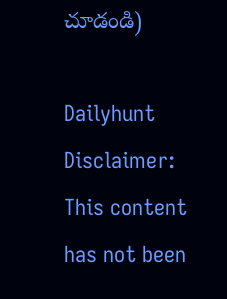చూడండి)

Dailyhunt
Disclaimer: This content has not been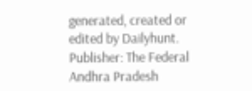generated, created or edited by Dailyhunt. Publisher: The Federal Andhra Pradesh